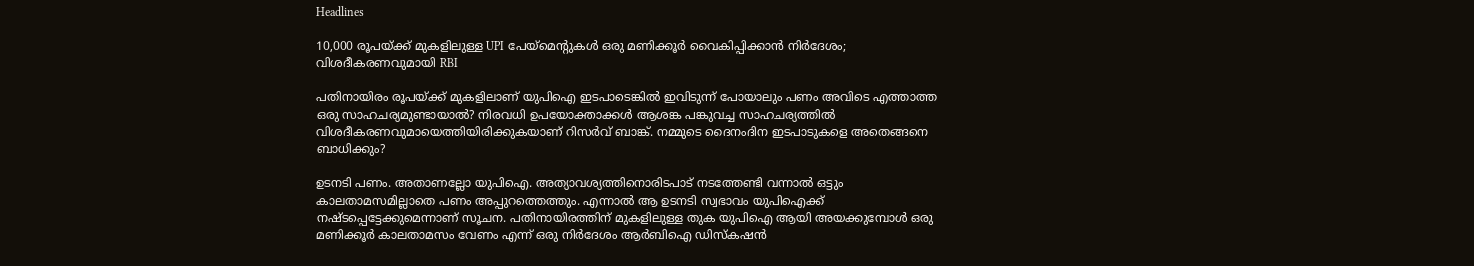Headlines

10,000 രൂപയ്ക്ക് മുകളിലുള്ള UPI പേയ്മെന്റുകൾ ഒരു മണിക്കൂർ വൈകിപ്പിക്കാൻ നിർദേശം; വിശദീകരണവുമായി RBI

പതിനായിരം രൂപയ്ക്ക് മുകളിലാണ് യുപിഐ ഇടപാടെങ്കിൽ ഇവിടുന്ന് പോയാലും പണം അവിടെ എത്താത്ത ഒരു സാഹചര്യമുണ്ടായാൽ? നിരവധി ഉപയോക്താക്കൾ ആശങ്ക പങ്കുവച്ച സാഹചര്യത്തിൽ വിശദീകരണവുമായെത്തിയിരിക്കുകയാണ് റിസർവ് ബാങ്ക്. നമ്മുടെ ദൈനംദിന ഇടപാടുകളെ അതെങ്ങനെ ബാധിക്കും?

ഉടനടി പണം. അതാണല്ലോ യുപിഐ. അത്യാവശ്യത്തിനൊരിടപാട് നടത്തേണ്ടി വന്നാൽ ഒട്ടും കാലതാമസമില്ലാതെ പണം അപ്പുറത്തെത്തും. എന്നാൽ ആ ഉടനടി സ്വഭാവം യുപിഐക്ക് നഷ്ടപ്പെട്ടേക്കുമെന്നാണ് സൂചന. പതിനായിരത്തിന് മുകളിലുള്ള തുക യുപിഐ ആയി അയക്കുമ്പോൾ ഒരു മണിക്കൂർ കാലതാമസം വേണം എന്ന് ഒരു നിർദേശം ആർബിഐ ഡിസ്കഷൻ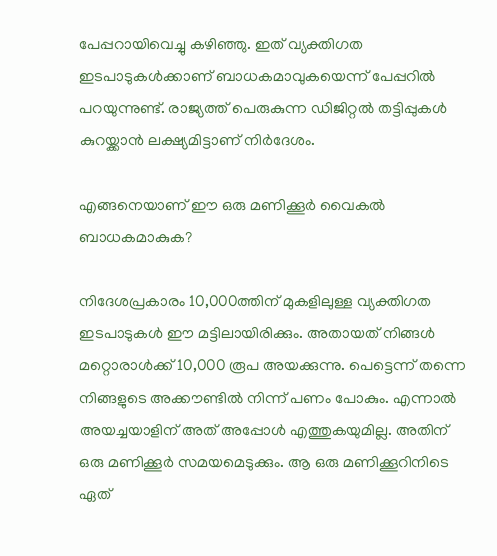പേപ്പറായിവെച്ചു കഴിഞ്ഞു. ഇത് വ്യക്തിഗത ഇടപാടുകൾക്കാണ് ബാധകമാവുകയെന്ന് പേപ്പറിൽ പറയുന്നുണ്ട്. രാജ്യത്ത് പെരുകുന്ന ഡിജിറ്റൽ തട്ടിപ്പുകൾ കുറയ്ക്കാൻ ലക്ഷ്യമിട്ടാണ് നിർദേശം.

എങ്ങനെയാണ് ഈ ഒരു മണിക്കൂർ വൈകൽ ബാധകമാകുക?

നിദേശപ്രകാരം 10,000ത്തിന് മുകളിലുള്ള വ്യക്തിഗത ഇടപാടുകൾ ഈ മട്ടിലായിരിക്കും. അതായത് നിങ്ങൾ മറ്റൊരാൾക്ക് 10,000 രൂപ അയക്കുന്നു. പെട്ടെന്ന് തന്നെ നിങ്ങളുടെ അക്കൗണ്ടിൽ നിന്ന് പണം പോകും. എന്നാൽ അയച്ചയാളിന് അത് അപ്പോൾ എത്തുകയുമില്ല. അതിന് ഒരു മണിക്കൂർ സമയമെടുക്കും. ആ ഒരു മണിക്കൂറിനിടെ ഏത്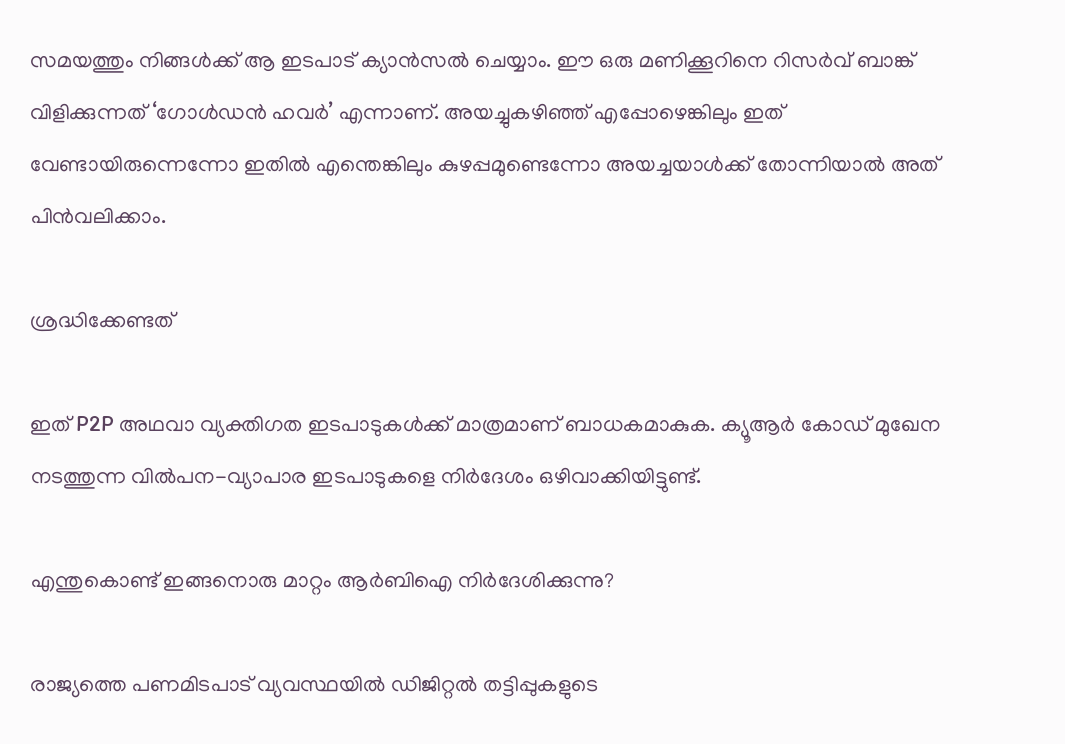സമയത്തും നിങ്ങൾക്ക് ആ ഇടപാട് ക്യാൻസൽ ചെയ്യാം. ഈ ഒരു മണിക്കൂറിനെ റിസർവ് ബാങ്ക് വിളിക്കുന്നത് ‘ഗോൾഡൻ ഹവർ’ എന്നാണ്. അയച്ചുകഴിഞ്ഞ് എപ്പോഴെങ്കിലും ഇത് വേണ്ടായിരുന്നെന്നോ ഇതിൽ എന്തെങ്കിലും കുഴപ്പമുണ്ടെന്നോ അയച്ചയാൾക്ക് തോന്നിയാൽ അത് പിൻവലിക്കാം.

ശ്രദ്ധിക്കേണ്ടത്

ഇത് P2P അഥവാ വ്യക്തിഗത ഇടപാടുകൾക്ക് മാത്രമാണ് ബാധകമാകുക. ക്യൂആർ കോഡ് മുഖേന നടത്തുന്ന വിൽപന-വ്യാപാര ഇടപാടുകളെ നിർദേശം ഒഴിവാക്കിയിട്ടുണ്ട്.

എന്തുകൊണ്ട് ഇങ്ങനൊരു മാറ്റം ആർബിഐ നിർദേശിക്കുന്നു?

രാജ്യത്തെ പണമിടപാട് വ്യവസ്ഥയിൽ ഡിജിറ്റൽ തട്ടിപ്പുകളുടെ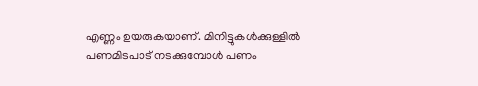എണ്ണം ഉയരുകയാണ്. മിനിട്ടുകൾക്കുള്ളിൽ പണമിടപാട് നടക്കുമ്പോൾ പണം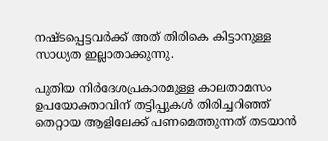നഷ്ടപ്പെട്ടവർക്ക് അത് തിരികെ കിട്ടാനുള്ള സാധ്യത ഇല്ലാതാക്കുന്നു.

പുതിയ നിർദേശപ്രകാരമുള്ള കാലതാമസം ഉപയോക്താവിന് തട്ടിപ്പുകൾ തിരിച്ചറിഞ്ഞ് തെറ്റായ ആളിലേക്ക് പണമെത്തുന്നത് തടയാൻ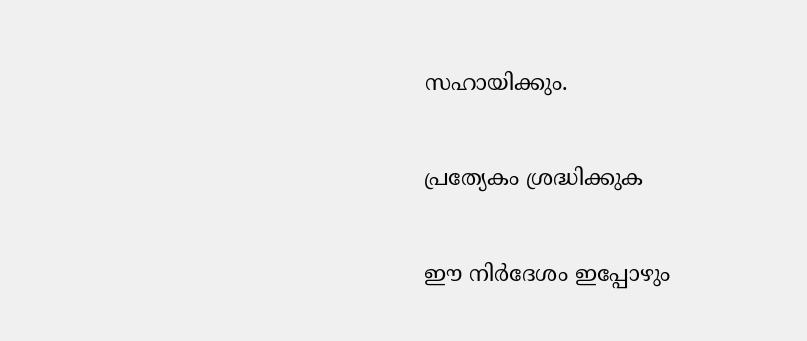സഹായിക്കും.

പ്രത്യേകം ശ്രദ്ധിക്കുക

ഈ നിർദേശം ഇപ്പോഴും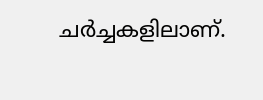ചർച്ചകളിലാണ്.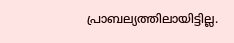പ്രാബല്യത്തിലായിട്ടില്ല.